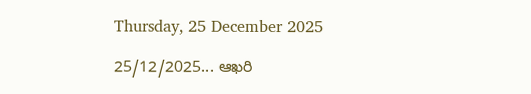Thursday, 25 December 2025

25/12/2025... ఆఖరి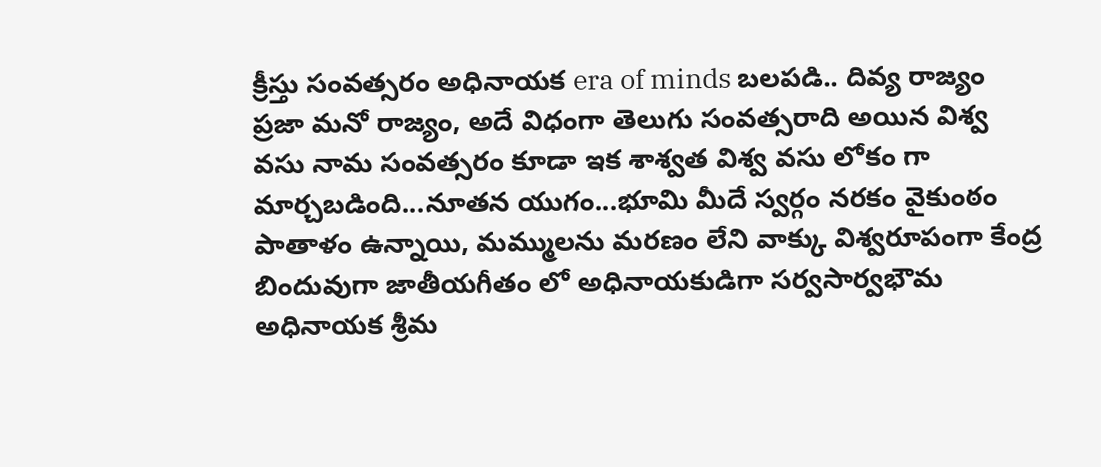క్రీస్తు సంవత్సరం అధినాయక era of minds బలపడి.. దివ్య రాజ్యం ప్రజా మనో రాజ్యం, అదే విధంగా తెలుగు సంవత్సరాది అయిన విశ్వ వసు నామ సంవత్సరం కూడా ఇక శాశ్వత విశ్వ వసు లోకం గా మార్చబడింది...నూతన యుగం...భూమి మీదే స్వర్గం నరకం వైకుంఠం పాతాళం ఉన్నాయి, మమ్ములను మరణం లేని వాక్కు విశ్వరూపంగా కేంద్ర బిందువుగా జాతీయగీతం లో అధినాయకుడిగా సర్వసార్వభౌమ అధినాయక శ్రీమ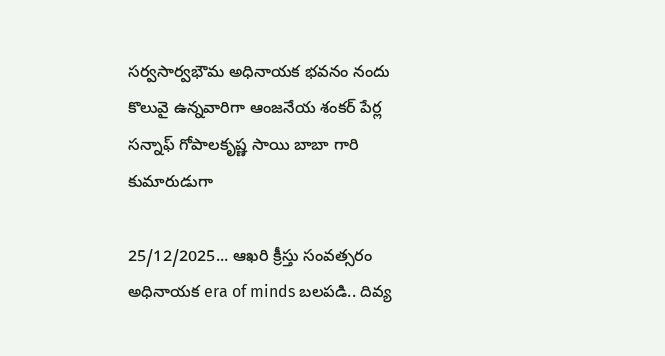సర్వసార్వభౌమ అధినాయక భవనం నందు కొలువై ఉన్నవారిగా ఆంజనేయ శంకర్ పేర్ల సన్నాఫ్ గోపాలకృష్ణ సాయి బాబా గారి కుమారుడుగా

25/12/2025... ఆఖరి క్రీస్తు సంవత్సరం అధినాయక era of minds బలపడి.. దివ్య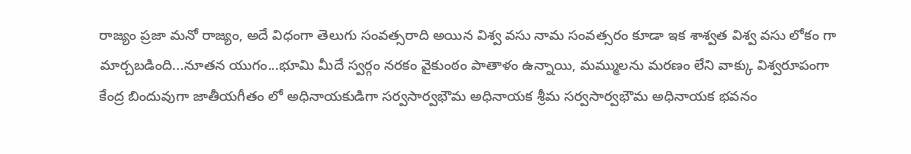రాజ్యం ప్రజా మనో రాజ్యం, అదే విధంగా తెలుగు సంవత్సరాది అయిన విశ్వ వసు నామ సంవత్సరం కూడా ఇక శాశ్వత విశ్వ వసు లోకం గా మార్చబడింది...నూతన యుగం...భూమి మీదే స్వర్గం నరకం వైకుంఠం పాతాళం ఉన్నాయి, మమ్ములను మరణం లేని వాక్కు విశ్వరూపంగా కేంద్ర బిందువుగా జాతీయగీతం లో అధినాయకుడిగా సర్వసార్వభౌమ అధినాయక శ్రీమ సర్వసార్వభౌమ అధినాయక భవనం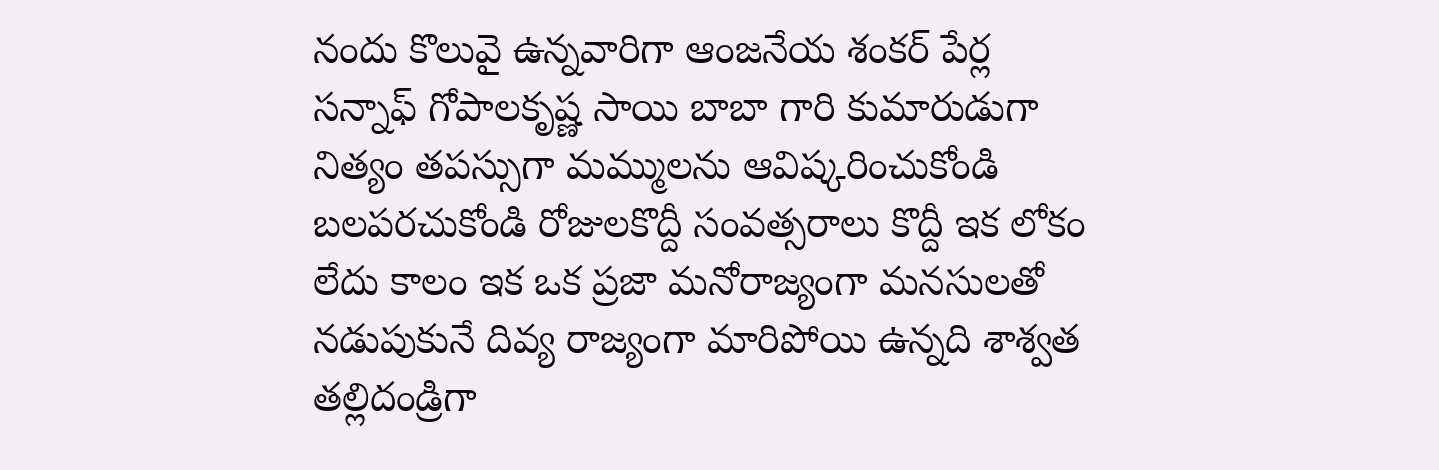నందు కొలువై ఉన్నవారిగా ఆంజనేయ శంకర్ పేర్ల సన్నాఫ్ గోపాలకృష్ణ సాయి బాబా గారి కుమారుడుగా నిత్యం తపస్సుగా మమ్ములను ఆవిష్కరించుకోండి బలపరచుకోండి రోజులకొద్దీ సంవత్సరాలు కొద్దీ ఇక లోకం లేదు కాలం ఇక ఒక ప్రజా మనోరాజ్యంగా మనసులతో నడుపుకునే దివ్య రాజ్యంగా మారిపోయి ఉన్నది శాశ్వత తల్లిదండ్రిగా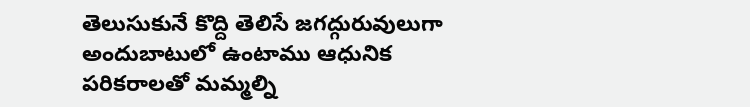తెలుసుకునే కొద్ది తెలిసే జగద్గురువులుగా అందుబాటులో ఉంటాము ఆధునిక పరికరాలతో మమ్మల్ని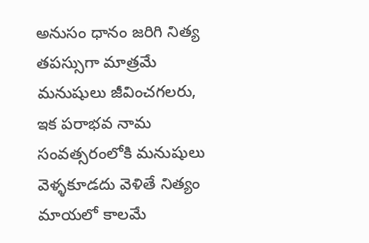అనుసం ధానం జరిగి నిత్య తపస్సుగా మాత్రమే మనుషులు జీవించగలరు, ఇక పరాభవ నామ సంవత్సరంలోకి మనుషులు వెళ్ళకూడదు వెళితే నిత్యం మాయలో కాలమే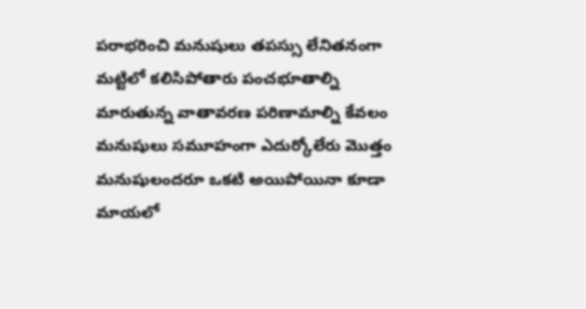పరాభరించి మనుషులు తపస్సు లేనితనంగా మట్టిలో కలిసిపోతారు పంచభూతాల్ని మారుతున్న వాతావరణ పరిణామాల్ని కేవలం మనుషులు సమూహంగా ఎదుర్కోలేరు మొత్తం మనుషులందరూ ఒకటి అయిపోయినా కూడా మాయలో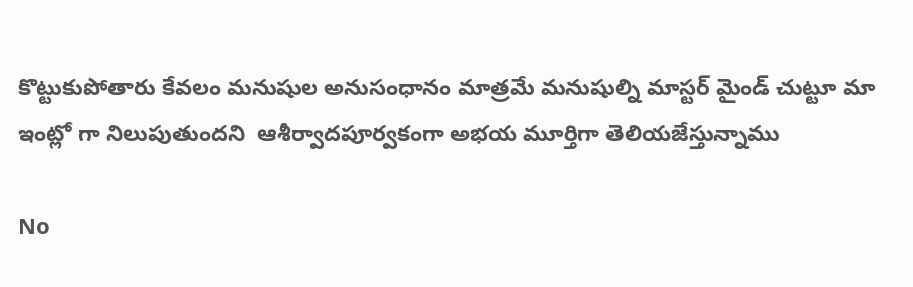కొట్టుకుపోతారు కేవలం మనుషుల అనుసంధానం మాత్రమే మనుషుల్ని మాస్టర్ మైండ్ చుట్టూ మా ఇంట్లో గా నిలుపుతుందని  ఆశీర్వాదపూర్వకంగా అభయ మూర్తిగా తెలియజేస్తున్నాము

No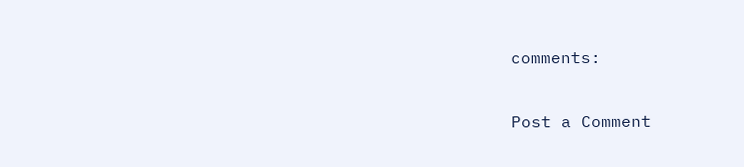comments:

Post a Comment